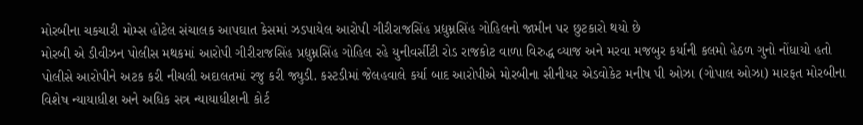મોરબીના ચકચારી મોમ્સ હોટેલ સંચાલક આપઘાત કેસમાં ઝડપાયેલ આરોપી ગીરીરાજસિંહ પ્રદ્યુમ્નસિંહ ગોહિલનો જામીન પર છુટકારો થયો છે
મોરબી એ ડીવીઝન પોલીસ મથકમાં આરોપી ગીરીરાજસિંહ પ્રદ્યુમ્નસિંહ ગોહિલ રહે યુનીવર્સીટી રોડ રાજકોટ વાળા વિરુદ્ધ વ્યાજ અને મરવા મજબુર કર્યાની કલમો હેઠળ ગુનો નોંધાયો હતો પોલીસે આરોપીને અટક કરી નીચલી અદાલતમાં રજુ કરી જ્યુડી. કસ્ટડીમાં જેલહવાલે કર્યા બાદ આરોપીએ મોરબીના સીનીયર એડવોકેટ મનીષ પી ઓઝા (ગોપાલ ઓઝા) મારફત મોરબીના વિશેષ ન્યાયાધીશ અને અધિક સત્ર ન્યાયાધીશની કોર્ટ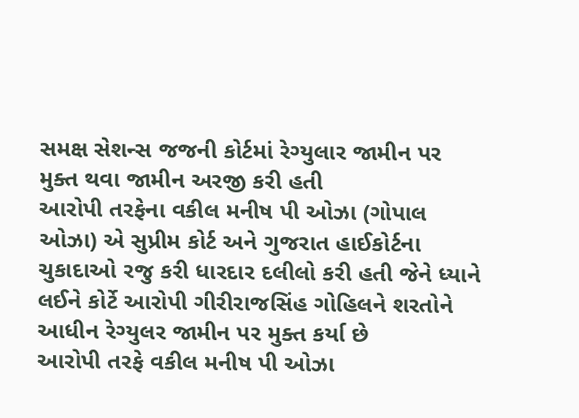સમક્ષ સેશન્સ જજની કોર્ટમાં રેગ્યુલાર જામીન પર મુક્ત થવા જામીન અરજી કરી હતી
આરોપી તરફેના વકીલ મનીષ પી ઓઝા (ગોપાલ ઓઝા) એ સુપ્રીમ કોર્ટ અને ગુજરાત હાઈકોર્ટના ચુકાદાઓ રજુ કરી ધારદાર દલીલો કરી હતી જેને ધ્યાને લઈને કોર્ટે આરોપી ગીરીરાજસિંહ ગોહિલને શરતોને આધીન રેગ્યુલર જામીન પર મુક્ત કર્યા છે
આરોપી તરફે વકીલ મનીષ પી ઓઝા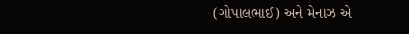(ગોપાલભાઈ) અને મેનાઝ એ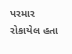પરમાર રોકાયેલ હતા